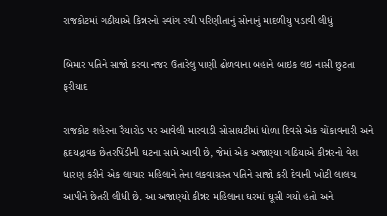રાજકોટમાં ગઠીયાએ કિન્નરનો સ્વાંગ રચી પરિણીતાનું સોનાનું માદળીયુ પડાવી લીધું

બિમાર પતિને સાજો કરવા નજર ઉતારેલુ પાણી ઢોળવાના બહાને બાઇક લઇ નાસી છુટતા ફરીયાદ

રાજકોટ શહેરના રૈયારોડ પર આવેલી મારવાડી સોસાયટીમાં ધોળા દિવસે એક ચોંકાવનારી અને હૃદયદ્રાવક છેતરપિંડીની ઘટના સામે આવી છે, જેમાં એક અજાણ્યા ગઠિયાએ કીન્નરનો વેશ ધારણ કરીને એક લાચાર મહિલાને તેના લકવાગ્રસ્ત પતિને સાજો કરી દેવાની ખોટી લાલચ આપીને છેતરી લીધી છે. આ અજાણ્યો કીન્નર મહિલાના ઘરમાં ઘૂસી ગયો હતો અને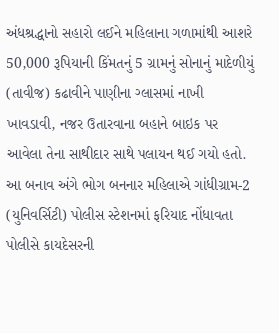અંધશ્રદ્ધાનો સહારો લઈને મહિલાના ગળામાંથી આશરે 50,000 રૂપિયાની કિંમતનું 5 ગ્રામનું સોનાનું માદેળીયું (તાવીજ) કઢાવીને પાણીના ગ્લાસમાં નાખી ખાવડાવી, નજર ઉતારવાના બહાને બાઇક પર આવેલા તેના સાથીદાર સાથે પલાયન થઈ ગયો હતો. આ બનાવ અંગે ભોગ બનનાર મહિલાએ ગાંધીગ્રામ-2 (યુનિવર્સિટી) પોલીસ સ્ટેશનમાં ફરિયાદ નોંધાવતા પોલીસે કાયદેસરની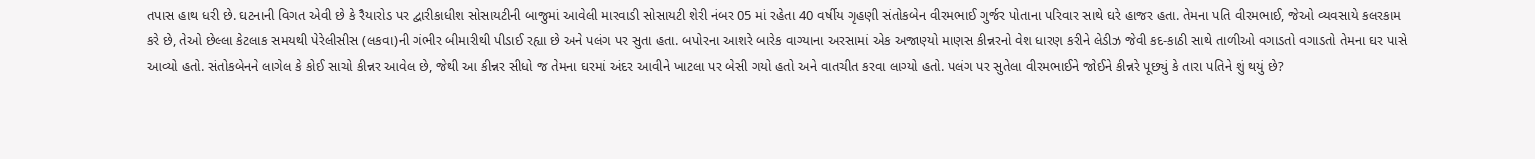તપાસ હાથ ધરી છે. ઘટનાની વિગત એવી છે કે રૈયારોડ પર દ્વારીકાધીશ સોસાયટીની બાજુમાં આવેલી મારવાડી સોસાયટી શેરી નંબર 05 માં રહેતા 40 વર્ષીય ગૃહણી સંતોકબેન વીરમભાઈ ગુર્જર પોતાના પરિવાર સાથે ઘરે હાજર હતા. તેમના પતિ વીરમભાઈ, જેઓ વ્યવસાયે કલરકામ કરે છે, તેઓ છેલ્લા કેટલાક સમયથી પેરેલીસીસ (લકવા)ની ગંભીર બીમારીથી પીડાઈ રહ્યા છે અને પલંગ પર સુતા હતા. બપોરના આશરે બારેક વાગ્યાના અરસામાં એક અજાણ્યો માણસ કીન્નરનો વેશ ધારણ કરીને લેડીઝ જેવી કદ-કાઠી સાથે તાળીઓ વગાડતો વગાડતો તેમના ઘર પાસે આવ્યો હતો. સંતોકબેનને લાગેલ કે કોઈ સાચો કીન્નર આવેલ છે, જેથી આ કીન્નર સીધો જ તેમના ઘરમાં અંદર આવીને ખાટલા પર બેસી ગયો હતો અને વાતચીત કરવા લાગ્યો હતો. પલંગ પર સુતેલા વીરમભાઈને જોઈને કીન્નરે પૂછ્યું કે તારા પતિને શું થયું છે?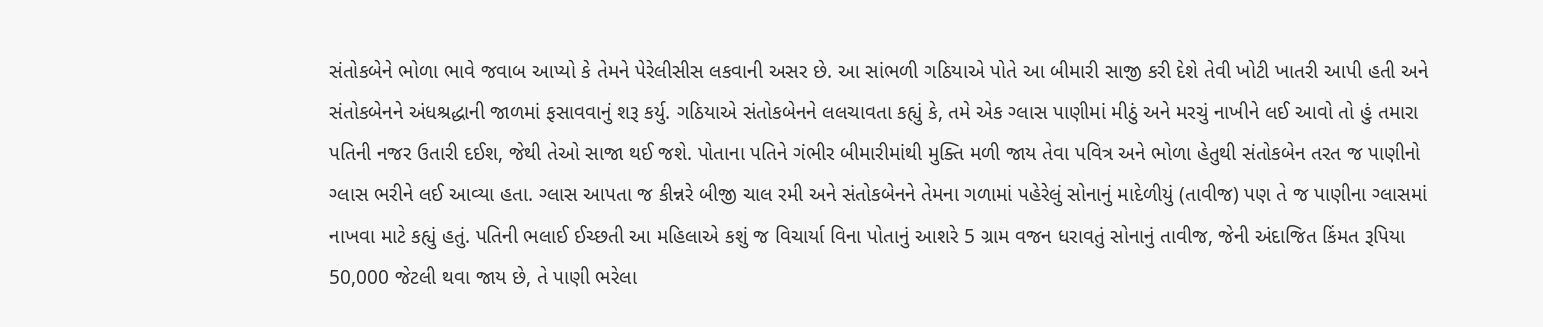સંતોકબેને ભોળા ભાવે જવાબ આપ્યો કે તેમને પેરેલીસીસ લકવાની અસર છે. આ સાંભળી ગઠિયાએ પોતે આ બીમારી સાજી કરી દેશે તેવી ખોટી ખાતરી આપી હતી અને સંતોકબેનને અંધશ્રદ્ધાની જાળમાં ફસાવવાનું શરૂ કર્યુ. ગઠિયાએ સંતોકબેનને લલચાવતા કહ્યું કે, તમે એક ગ્લાસ પાણીમાં મીઠું અને મરચું નાખીને લઈ આવો તો હું તમારા પતિની નજર ઉતારી દઈશ, જેથી તેઓ સાજા થઈ જશે. પોતાના પતિને ગંભીર બીમારીમાંથી મુક્તિ મળી જાય તેવા પવિત્ર અને ભોળા હેતુથી સંતોકબેન તરત જ પાણીનો ગ્લાસ ભરીને લઈ આવ્યા હતા. ગ્લાસ આપતા જ કીન્નરે બીજી ચાલ રમી અને સંતોકબેનને તેમના ગળામાં પહેરેલું સોનાનું માદેળીયું (તાવીજ) પણ તે જ પાણીના ગ્લાસમાં નાખવા માટે કહ્યું હતું. પતિની ભલાઈ ઈચ્છતી આ મહિલાએ કશું જ વિચાર્યા વિના પોતાનું આશરે 5 ગ્રામ વજન ધરાવતું સોનાનું તાવીજ, જેની અંદાજિત કિંમત રૂપિયા 50,000 જેટલી થવા જાય છે, તે પાણી ભરેલા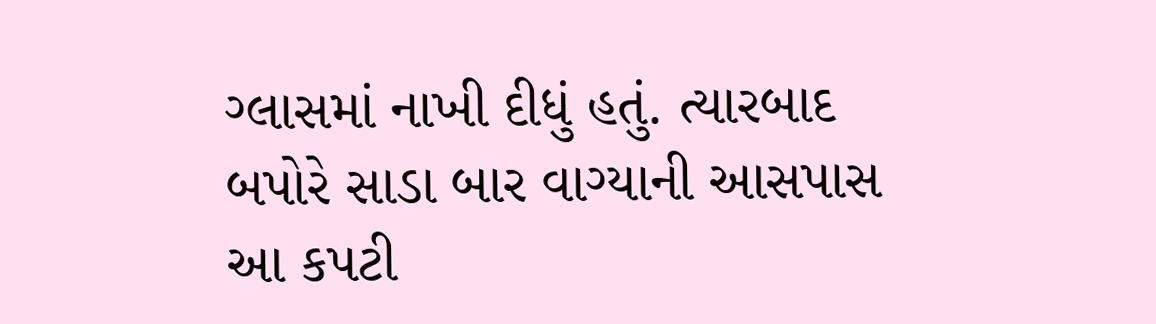ગ્લાસમાં નાખી દીધું હતું. ત્યારબાદ બપોરે સાડા બાર વાગ્યાની આસપાસ આ કપટી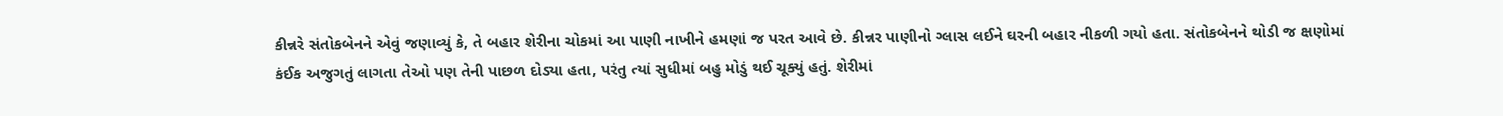કીન્નરે સંતોકબેનને એવું જણાવ્યું કે, તે બહાર શેરીના ચોકમાં આ પાણી નાખીને હમણાં જ પરત આવે છે. કીન્નર પાણીનો ગ્લાસ લઈને ઘરની બહાર નીકળી ગયો હતા. સંતોકબેનને થોડી જ ક્ષણોમાં કંઈક અજુગતું લાગતા તેઓ પણ તેની પાછળ દોડ્યા હતા, પરંતુ ત્યાં સુધીમાં બહુ મોડું થઈ ચૂક્યું હતું. શેરીમાં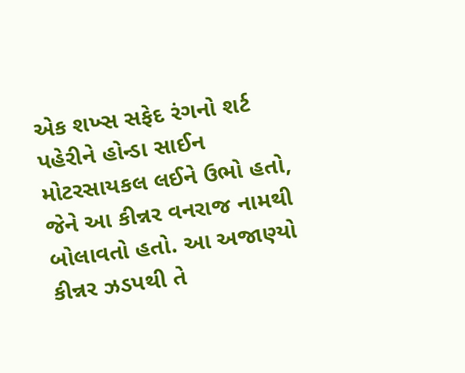એક શખ્સ સફેદ રંગનો શર્ટ પહેરીને હોન્ડા સાઈન મોટરસાયકલ લઈને ઉભો હતો, જેને આ કીન્નર વનરાજ નામથી બોલાવતો હતો. આ અજાણ્યો કીન્નર ઝડપથી તે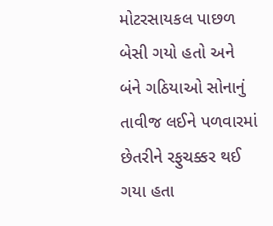મોટરસાયકલ પાછળ બેસી ગયો હતો અને બંને ગઠિયાઓ સોનાનું તાવીજ લઈને પળવારમાં છેતરીને રફુચક્કર થઈ ગયા હતા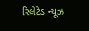રિલેટેડ ન્યૂઝ